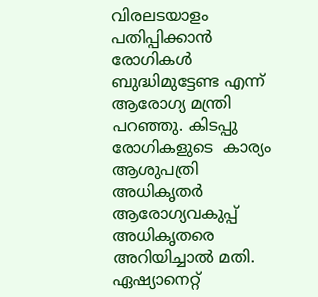വിരലടയാളം  പതിപ്പിക്കാൻ രോഗികൾ  ബുദ്ധിമുട്ടേണ്ട എന്ന് ആരോഗ്യ മന്ത്രി പറഞ്ഞു. കിടപ്പു രോഗികളുടെ  കാര്യം ആശുപത്രി  അധികൃതർ ആരോഗ്യവകുപ്പ് അധികൃതരെ  അറിയിച്ചാൽ മതി. ഏഷ്യാനെറ്റ്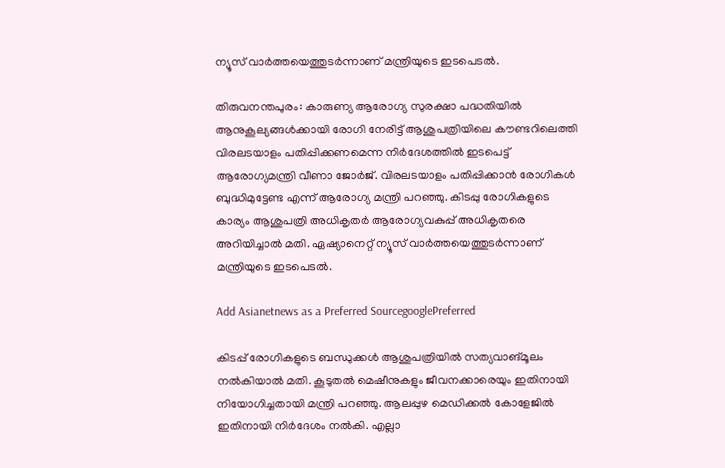ന്യൂസ് വാര്‍ത്തയെത്തുടര്‍ന്നാണ് മന്ത്രിയുടെ ഇടപെടല്‍.

തിരുവനന്തപുരം: കാരുണ്യ ആരോഗ്യ സുരക്ഷാ പദ്ധതിയിൽ ആനുകൂല്യങ്ങൾക്കായി രോഗി നേരിട്ട് ആശുപത്രിയിലെ കൗണ്ടറിലെത്തി വിരലടയാളം പതിപ്പിക്കണമെന്ന നിര്‍ദേശത്തില്‍ ഇടപെട്ട് ആരോഗ്യമന്ത്രി വീണാ ജോര്‍ജ്. വിരലടയാളം പതിപ്പിക്കാൻ രോഗികൾ ബുദ്ധിമുട്ടേണ്ട എന്ന് ആരോഗ്യ മന്ത്രി പറഞ്ഞു. കിടപ്പു രോഗികളുടെ കാര്യം ആശുപത്രി അധികൃതർ ആരോഗ്യവകുപ്പ് അധികൃതരെ അറിയിച്ചാൽ മതി. ഏഷ്യാനെറ്റ് ന്യൂസ് വാര്‍ത്തയെത്തുടര്‍ന്നാണ് മന്ത്രിയുടെ ഇടപെടല്‍.

Add Asianetnews as a Preferred SourcegooglePreferred

കിടപ്പ് രോഗികളുടെ ബന്ധുക്കൾ ആശുപത്രിയിൽ സത്യവാങ്മൂലം നൽകിയാൽ മതി. കൂടുതൽ മെഷീനുകളും ജീവനക്കാരെയും ഇതിനായി നിയോഗിച്ചതായി മന്ത്രി പറഞ്ഞു. ആലപ്പുഴ മെഡിക്കൽ കോളേജിൽ ഇതിനായി നിർദേശം നൽകി. എല്ലാ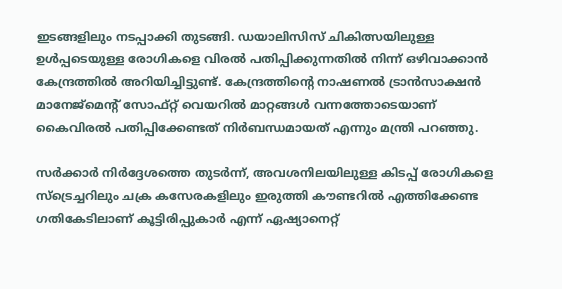ഇടങ്ങളിലും നടപ്പാക്കി തുടങ്ങി. ഡയാലിസിസ് ചികിത്സയിലുള്ള ഉൾപ്പടെയുള്ള രോഗികളെ വിരൽ പതിപ്പിക്കുന്നതിൽ നിന്ന് ഒഴിവാക്കാൻ കേന്ദ്രത്തിൽ അറിയിച്ചിട്ടുണ്ട്. കേന്ദ്രത്തിന്റെ നാഷണല്‍ ട്രാന്‍സാക്ഷന്‍ മാനേജ്മെന്‍റ് സോഫ്റ്റ് വെയറില്‍ മാറ്റങ്ങൾ വന്നത്തോടെയാണ് കൈവിരൽ പതിപ്പിക്കേണ്ടത് നിർബന്ധമായത് എന്നും മന്ത്രി പറഞ്ഞു.

സര്‍ക്കാര്‍ നിര്‍ദ്ദേശത്തെ തുടര്‍ന്ന്, അവശനിലയിലുള്ള കിടപ്പ് രോഗികളെ സ്ട്രെച്ചറിലും ചക്ര കസേരകളിലും ഇരുത്തി കൗണ്ടറിൽ എത്തിക്കേണ്ട ഗതികേടിലാണ് കൂട്ടിരിപ്പുകാർ എന്ന് ഏഷ്യാനെറ്റ്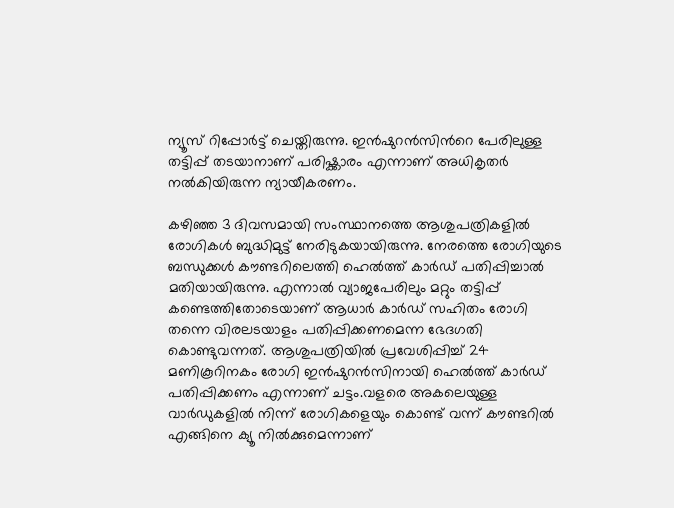ന്യൂസ് റിപ്പോര്‍ട്ട് ചെയ്തിരുന്നു. ഇൻഷുറൻസിന്‍റെ പേരിലുള്ള തട്ടിപ്പ് തടയാനാണ് പരിഷ്ക്കാരം എന്നാണ് അധികൃതര്‍ നല്‍കിയിരുന്ന ന്യായീകരണം.

കഴിഞ്ഞ 3 ദിവസമായി സംസ്ഥാനത്തെ ആശുപത്രികളിൽ രോഗികൾ ബുദ്ധിമുട്ട് നേരിടുകയായിരുന്നു. നേരത്തെ രോഗിയുടെ ബന്ധുക്കൾ കൗണ്ടറിലെത്തി ഹെൽത്ത് കാർഡ് പതിപ്പിച്ചാൽ മതിയായിരുന്നു. എന്നാൽ വ്യാജപേരിലും മറ്റും തട്ടിപ്പ് കണ്ടെത്തിതോടെയാണ് ആധാർ കാർഡ് സഹിതം രോഗി തന്നെ വിരലടയാളം പതിപ്പിക്കണമെന്ന ഭേദഗതി കൊണ്ടുവന്നത്. ആശുപത്രിയിൽ പ്രവേശിപ്പിച്ച് 24 മണികൂറിനകം രോഗി ഇൻഷുറൻസിനായി ഹെൽത്ത് കാർഡ് പതിപ്പിക്കണം എന്നാണ് ചട്ടം.വളരെ അകലെയുള്ള വാർഡുകളിൽ നിന്ന് രോഗികളെയും കൊണ്ട് വന്ന് കൗണ്ടറിൽ എങ്ങിനെ ക്യൂ നിൽക്കുമെന്നാണ്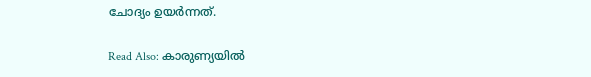ചോദ്യം ഉയര്‍ന്നത്.

Read Also: കാരുണ്യയില്‍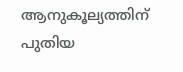ആനുകൂല്യത്തിന് പുതിയ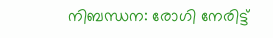നിബന്ധന: രോഗി നേരിട്ട്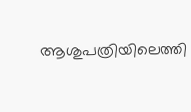ആശുപത്രിയിലെത്തി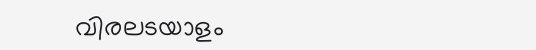വിരലടയാളം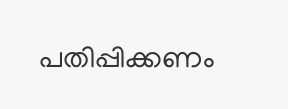പതിപ്പിക്കണം